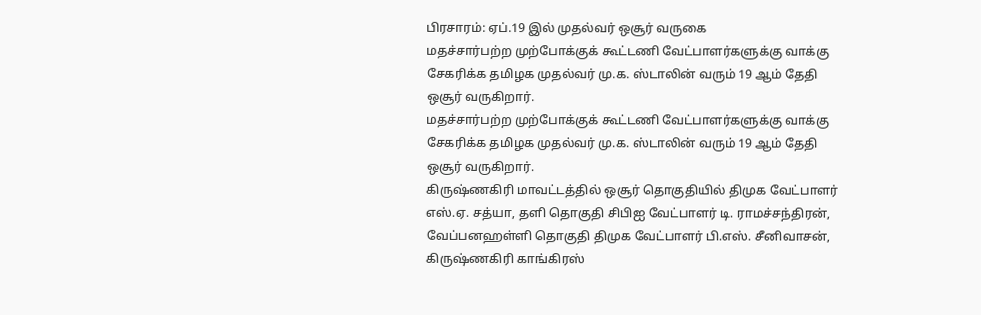பிரசாரம்: ஏப்.19 இல் முதல்வர் ஒசூர் வருகை
மதச்சார்பற்ற முற்போக்குக் கூட்டணி வேட்பாளர்களுக்கு வாக்கு சேகரிக்க தமிழக முதல்வர் மு.க. ஸ்டாலின் வரும் 19 ஆம் தேதி ஒசூர் வருகிறார்.
மதச்சார்பற்ற முற்போக்குக் கூட்டணி வேட்பாளர்களுக்கு வாக்கு சேகரிக்க தமிழக முதல்வர் மு.க. ஸ்டாலின் வரும் 19 ஆம் தேதி ஒசூர் வருகிறார்.
கிருஷ்ணகிரி மாவட்டத்தில் ஒசூர் தொகுதியில் திமுக வேட்பாளர் எஸ்.ஏ. சத்யா, தளி தொகுதி சிபிஐ வேட்பாளர் டி. ராமச்சந்திரன், வேப்பனஹள்ளி தொகுதி திமுக வேட்பாளர் பி.எஸ். சீனிவாசன், கிருஷ்ணகிரி காங்கிரஸ்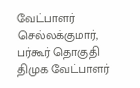வேட்பாளர் செல்லக்குமார், பர்கூர் தொகுதி திமுக வேட்பாளர்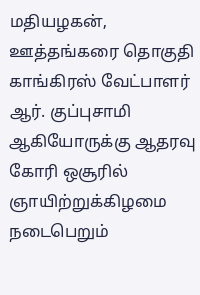மதியழகன், ஊத்தங்கரை தொகுதி காங்கிரஸ் வேட்பாளர் ஆர். குப்புசாமி ஆகியோருக்கு ஆதரவு கோரி ஒசூரில் ஞாயிற்றுக்கிழமை நடைபெறும்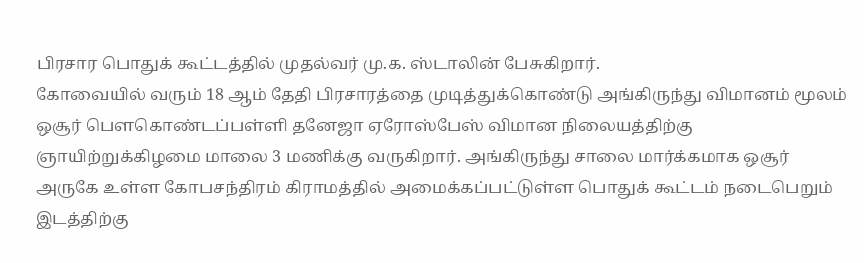பிரசார பொதுக் கூட்டத்தில் முதல்வர் மு.க. ஸ்டாலின் பேசுகிறார்.
கோவையில் வரும் 18 ஆம் தேதி பிரசாரத்தை முடித்துக்கொண்டு அங்கிருந்து விமானம் மூலம் ஒசூர் பெளகொண்டப்பள்ளி தனேஜா ஏரோஸ்பேஸ் விமான நிலையத்திற்கு ஞாயிற்றுக்கிழமை மாலை 3 மணிக்கு வருகிறார். அங்கிருந்து சாலை மார்க்கமாக ஒசூர் அருகே உள்ள கோபசந்திரம் கிராமத்தில் அமைக்கப்பட்டுள்ள பொதுக் கூட்டம் நடைபெறும் இடத்திற்கு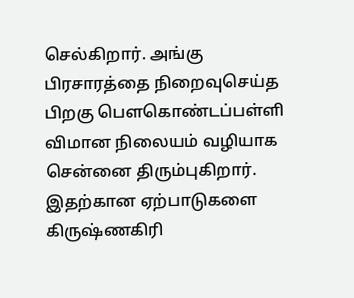செல்கிறார். அங்கு பிரசாரத்தை நிறைவுசெய்த பிறகு பெளகொண்டப்பள்ளி விமான நிலையம் வழியாக சென்னை திரும்புகிறார். இதற்கான ஏற்பாடுகளை கிருஷ்ணகிரி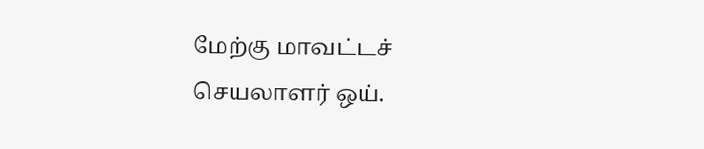மேற்கு மாவட்டச் செயலாளர் ஒய்.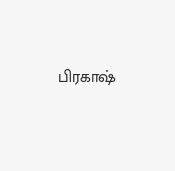பிரகாஷ்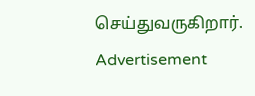செய்துவருகிறார்.
Advertisement